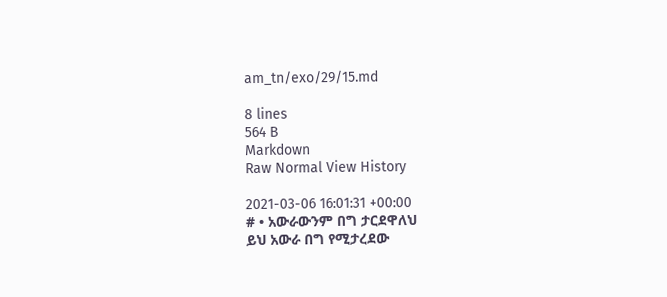am_tn/exo/29/15.md

8 lines
564 B
Markdown
Raw Normal View History

2021-03-06 16:01:31 +00:00
# • አውራውንም በግ ታርደዋለህ
ይህ አውራ በግ የሚታረደው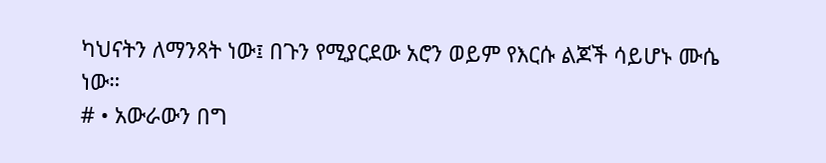ካህናትን ለማንጻት ነው፤ በጉን የሚያርደው አሮን ወይም የእርሱ ልጆች ሳይሆኑ ሙሴ ነው።
# • አውራውን በግ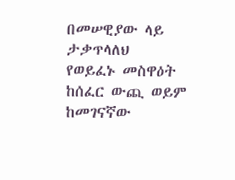በመሠዊያው ላይ ታቃጥላለህ
የወይፈኑ መስዋዕት ከሰፈር ውጪ ወይም ከመገናኛው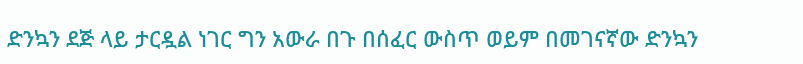ድንኳን ደጅ ላይ ታርዷል ነገር ግን አውራ በጉ በሰፈር ውስጥ ወይም በመገናኛው ድንኳን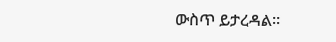ውስጥ ይታረዳል።